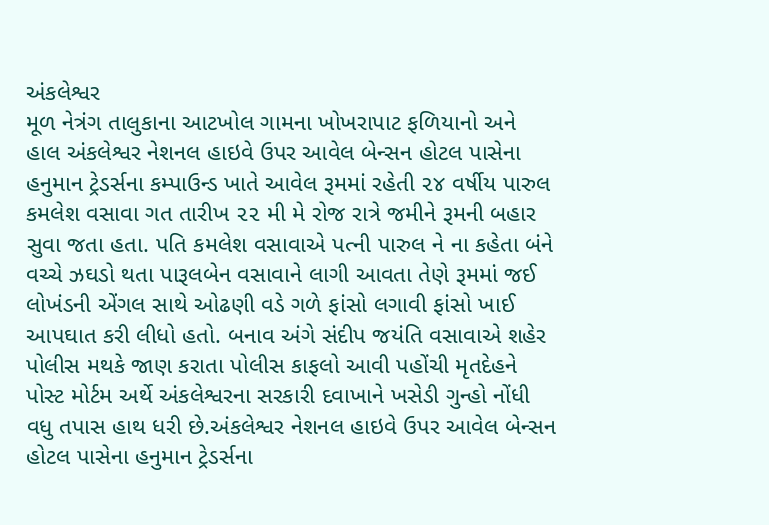અંકલેશ્વર
મૂળ નેત્રંગ તાલુકાના આટખોલ ગામના ખોખરાપાટ ફળિયાનો અને હાલ અંકલેશ્વર નેશનલ હાઇવે ઉપર આવેલ બેન્સન હોટલ પાસેના હનુમાન ટ્રેડર્સના કમ્પાઉન્ડ ખાતે આવેલ રૂમમાં રહેતી ૨૪ વર્ષીય પારુલ કમલેશ વસાવા ગત તારીખ ૨૨ મી મે રોજ રાત્રે જમીને રૂમની બહાર સુવા જતા હતા. પતિ કમલેશ વસાવાએ પત્ની પારુલ ને ના કહેતા બંને વચ્ચે ઝઘડો થતા પારૂલબેન વસાવાને લાગી આવતા તેણે રૂમમાં જઈ લોખંડની એંગલ સાથે ઓઢણી વડે ગળે ફાંસો લગાવી ફાંસો ખાઈ આપઘાત કરી લીધો હતો. બનાવ અંગે સંદીપ જયંતિ વસાવાએ શહેર પોલીસ મથકે જાણ કરાતા પોલીસ કાફલો આવી પહોંચી મૃતદેહને પોસ્ટ મોર્ટમ અર્થે અંકલેશ્વરના સરકારી દવાખાને ખસેડી ગુન્હો નોંધી વધુ તપાસ હાથ ધરી છે.અંકલેશ્વર નેશનલ હાઇવે ઉપર આવેલ બેન્સન હોટલ પાસેના હનુમાન ટ્રેડર્સના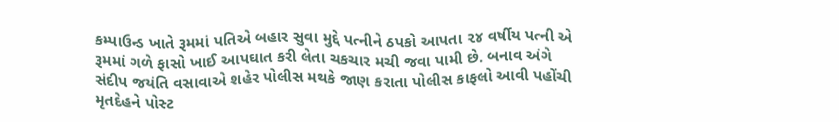કમ્પાઉન્ડ ખાતે રૂમમાં પતિએ બહાર સુવા મુદ્દે પત્નીને ઠપકો આપતા ૨૪ વર્ષીય પત્ની એ રૂમમાં ગળે ફાસો ખાઈ આપઘાત કરી લેતા ચકચાર મચી જવા પામી છે. બનાવ અંગે સંદીપ જયંતિ વસાવાએ શહેર પોલીસ મથકે જાણ કરાતા પોલીસ કાફલો આવી પહોંચી મૃતદેહને પોસ્ટ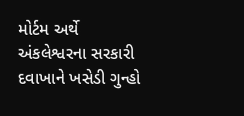મોર્ટમ અર્થે અંકલેશ્વરના સરકારી દવાખાને ખસેડી ગુન્હો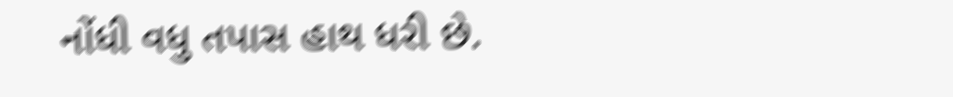નોંધી વધુ તપાસ હાથ ધરી છે.